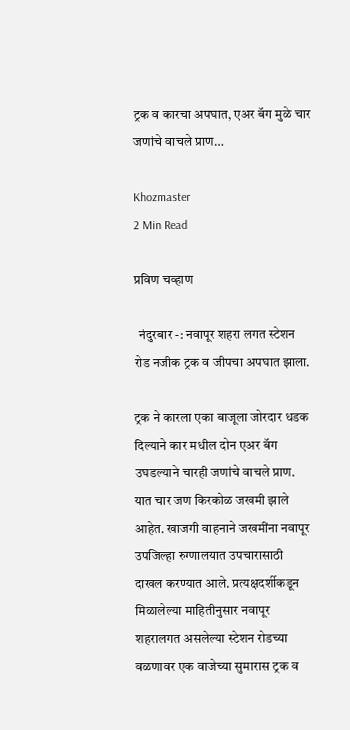ट्रक व कारचा अपघात, एअर बॅग मुळे चार जणांचे वाचले प्राण…

Khozmaster
2 Min Read

प्रविण चव्हाण

  नंदुरबार -: नवापूर शहरा लगत स्टेशन रोड नजीक ट्रक व जीपचा अपघात झाला.

ट्रक ने कारला एका बाजूला जोरदार धडक दिल्याने कार मधील दोन एअर बॅग उघडल्याने चारही जणांचे वाचले प्राण. यात चार जण किरकोळ जखमी झाले आहेत. खाजगी वाहनाने जखमींना नवापूर उपजिल्हा रुग्णालयात उपचारासाठी दाखल करण्यात आले. प्रत्यक्षदर्शीकडून मिळालेल्या माहितीनुसार नवापूर शहरालगत असलेल्या स्टेशन रोडच्या वळणावर एक वाजेच्या सुमारास ट्रक व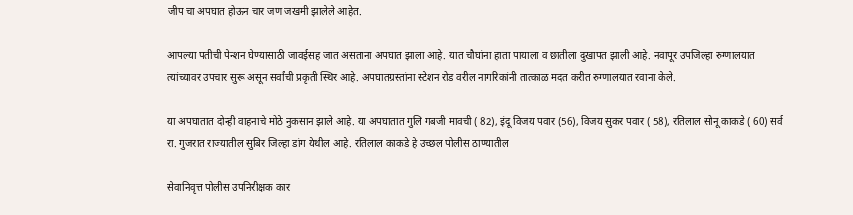जीप चा अपघात होऊन चार जण जखमी झालेले आहेत.

आपल्या पतीची पेन्शन घेण्यासाठी जावईसह जात असताना अपघात झाला आहे. यात चौघांना हाता पायाला व छातीला दुखापत झाली आहे. नवापूर उपजिल्हा रुग्णालयात त्यांच्यावर उपचार सुरू असून सर्वांची प्रकृती स्थिर आहे. अपघातग्रस्तांना स्टेशन रोड वरील नागरिकांनी तात्काळ मदत करीत रुग्णालयात रवाना केले.

या अपघातात दोन्ही वाहनाचे मोठे नुकसान झाले आहे. या अपघातात गुलि गबजी मावची ( 82), इंदू विजय पवार (56), विजय सुकर पवार ( 58), रतिलाल सोनू काकडे ( 60) सर्व रा. गुजरात राज्यातील सुबिर जिल्हा डांग येथील आहे. रतिलाल काकडे हे उच्छल पोलीस ठाण्यातील

सेवानिवृत्त पोलीस उपनिरीक्षक कार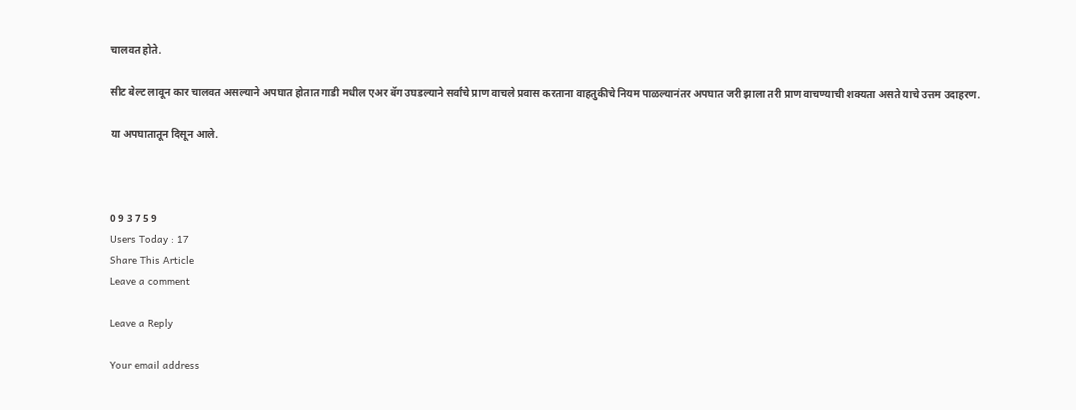चालवत होते.

सीट बेल्ट लावून कार चालवत असल्याने अपघात होतात गाडी मधील एअर बॅग उघडल्याने सर्वांचे प्राण वाचले प्रवास करताना वाहतुकीचे नियम पाळल्यानंतर अपघात जरी झाला तरी प्राण वाचण्याची शक्यता असते याचे उत्तम उदाहरण.

या अपघातातून दिसून आले.



0 9 3 7 5 9
Users Today : 17
Share This Article
Leave a comment

Leave a Reply

Your email address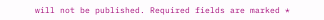will not be published. Required fields are marked *